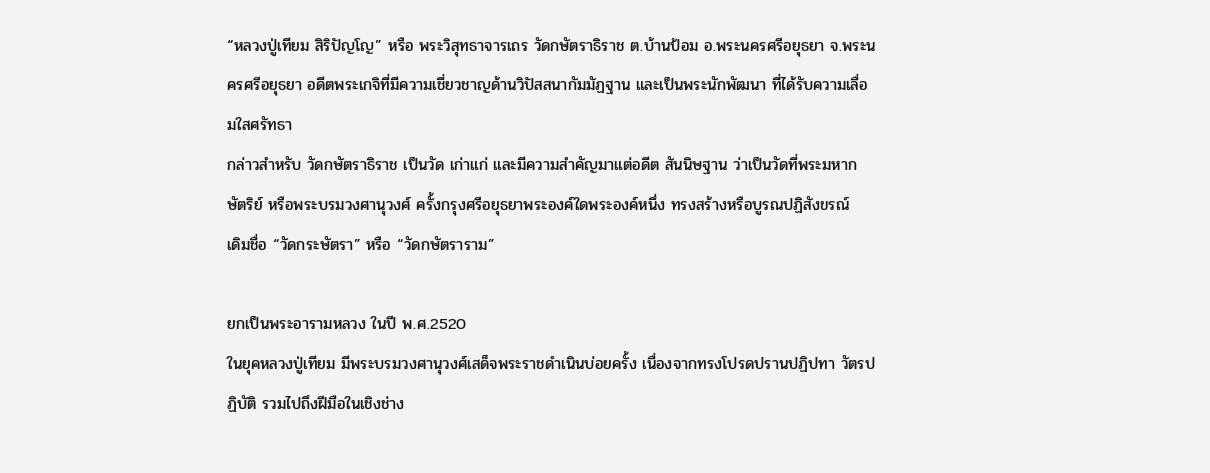“หลวงปู่เทียม สิริปัญโญ” หรือ พระวิสุทธาจารเถร วัดกษัตราธิราช ต.บ้านป้อม อ.พระนครศรีอยุธยา จ.พระนครศรีอยุธยา อดีตพระเกจิที่มีความเชี่ยวชาญด้านวิปัสสนากัมมัฏฐาน และเป็นพระนักพัฒนา ที่ได้รับความเลื่อมใสศรัทธา
กล่าวสำหรับ วัดกษัตราธิราช เป็นวัด เก่าแก่ และมีความสำคัญมาแต่อดีต สันนิษฐาน ว่าเป็นวัดที่พระมหากษัตริย์ หรือพระบรมวงศานุวงศ์ ครั้งกรุงศรีอยุธยาพระองค์ใดพระองค์หนึ่ง ทรงสร้างหรือบูรณปฏิสังขรณ์
เดิมชื่อ “วัดกระษัตรา” หรือ “วัดกษัตราราม”

ยกเป็นพระอารามหลวง ในปี พ.ศ.2520
ในยุคหลวงปู่เทียม มีพระบรมวงศานุวงศ์เสด็จพระราชดำเนินบ่อยครั้ง เนื่องจากทรงโปรดปรานปฏิปทา วัตรปฏิบัติ รวมไปถึงฝีมือในเชิงช่าง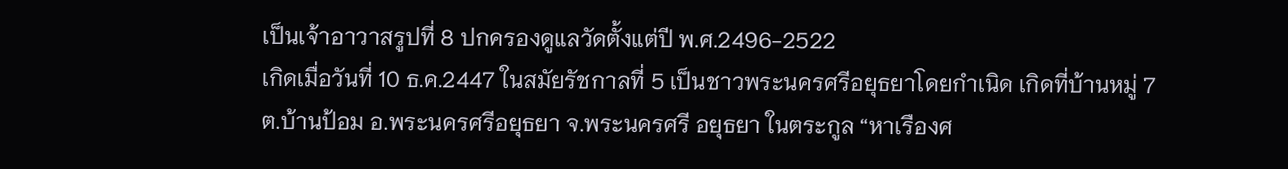เป็นเจ้าอาวาสรูปที่ 8 ปกครองดูแลวัดตั้งแต่ปี พ.ศ.2496-2522
เกิดเมื่อวันที่ 10 ธ.ค.2447 ในสมัยรัชกาลที่ 5 เป็นชาวพระนครศรีอยุธยาโดยกำเนิด เกิดที่บ้านหมู่ 7 ต.บ้านป้อม อ.พระนครศรีอยุธยา จ.พระนครศรี อยุธยา ในตระกูล “หาเรืองศ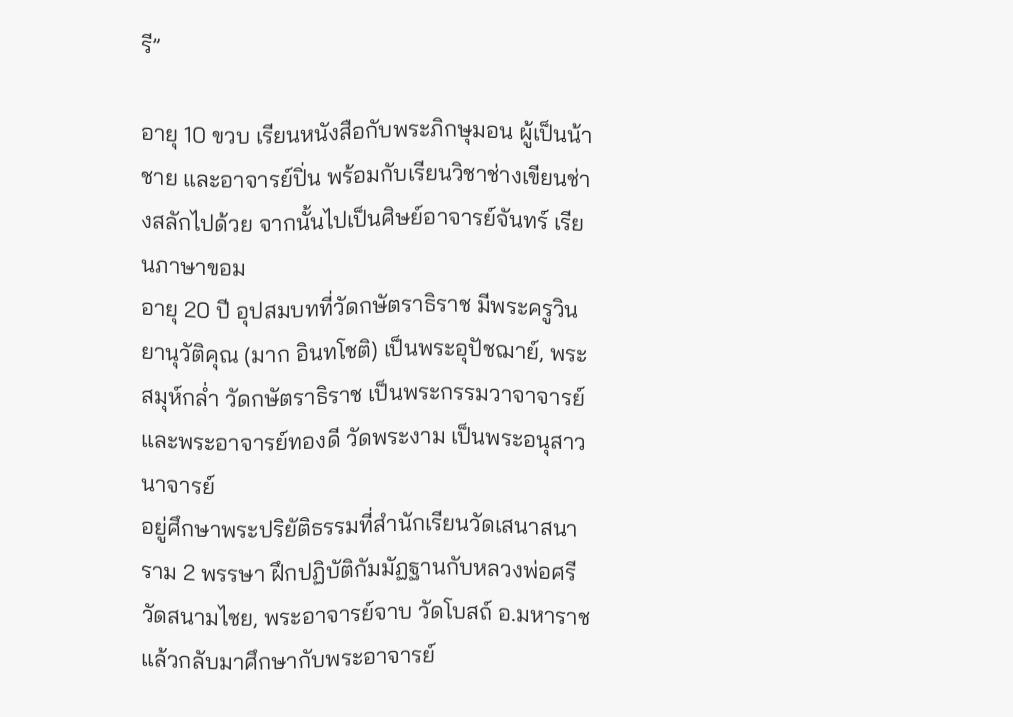รี”

อายุ 10 ขวบ เรียนหนังสือกับพระภิกษุมอน ผู้เป็นน้าชาย และอาจารย์ปิ่น พร้อมกับเรียนวิชาช่างเขียนช่างสลักไปด้วย จากนั้นไปเป็นศิษย์อาจารย์จันทร์ เรียนภาษาขอม
อายุ 20 ปี อุปสมบทที่วัดกษัตราธิราช มีพระครูวินยานุวัติคุณ (มาก อินทโชติ) เป็นพระอุปัชฌาย์, พระสมุห์กล่ำ วัดกษัตราธิราช เป็นพระกรรมวาจาจารย์ และพระอาจารย์ทองดี วัดพระงาม เป็นพระอนุสาวนาจารย์
อยู่ศึกษาพระปริยัติธรรมที่สำนักเรียนวัดเสนาสนาราม 2 พรรษา ฝึกปฏิบัติกัมมัฏฐานกับหลวงพ่อศรี วัดสนามไชย, พระอาจารย์จาบ วัดโบสถ์ อ.มหาราช แล้วกลับมาศึกษากับพระอาจารย์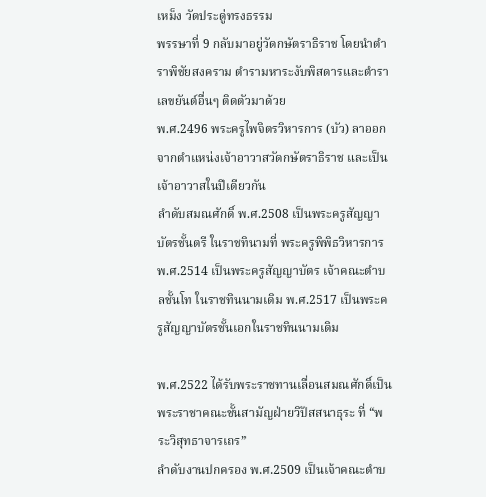เหม็ง วัดประดู่ทรงธรรม
พรรษาที่ 9 กลับมาอยู่วัดกษัตราธิราช โดยนำตำราพิชัยสงคราม ตำรามหาระงับพิสดารและตำราเลขยันต์อื่นๆ ติดตัวมาด้วย
พ.ศ.2496 พระครูไพจิตรวิหารการ (บัว) ลาออกจากตำแหน่งเจ้าอาวาสวัดกษัตราธิราช และเป็นเจ้าอาวาสในปีเดียวกัน
ลำดับสมณศักดิ์ พ.ศ.2508 เป็นพระครูสัญญาบัตรชั้นตรี ในราชทินามที่ พระครูพิพิธวิหารการ พ.ศ.2514 เป็นพระครูสัญญาบัตร เจ้าคณะตำบลชั้นโท ในราชทินนามเดิม พ.ศ.2517 เป็นพระครูสัญญาบัตรชั้นเอกในราชทินนามเดิม

พ.ศ.2522 ได้รับพระราชทานเลื่อนสมณศักดิ์เป็นพระราชาคณะชั้นสามัญฝ่ายวิปัสสนาธุระ ที่ “พระวิสุทธาจารเถร”
ลำดับงานปกครอง พ.ศ.2509 เป็นเจ้าคณะตำบ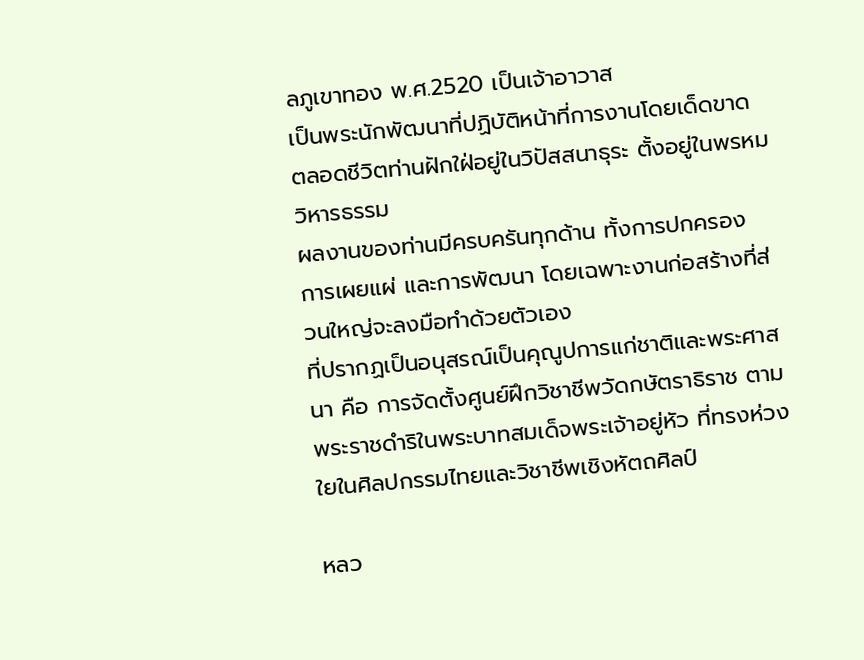ลภูเขาทอง พ.ศ.2520 เป็นเจ้าอาวาส
เป็นพระนักพัฒนาที่ปฏิบัติหน้าที่การงานโดยเด็ดขาด ตลอดชีวิตท่านฝักใฝ่อยู่ในวิปัสสนาธุระ ตั้งอยู่ในพรหมวิหารธรรม
ผลงานของท่านมีครบครันทุกด้าน ทั้งการปกครอง การเผยแผ่ และการพัฒนา โดยเฉพาะงานก่อสร้างที่ส่วนใหญ่จะลงมือทำด้วยตัวเอง
ที่ปรากฏเป็นอนุสรณ์เป็นคุณูปการแก่ชาติและพระศาสนา คือ การจัดตั้งศูนย์ฝึกวิชาชีพวัดกษัตราธิราช ตามพระราชดำริในพระบาทสมเด็จพระเจ้าอยู่หัว ที่ทรงห่วงใยในศิลปกรรมไทยและวิชาชีพเชิงหัตถศิลป์

หลว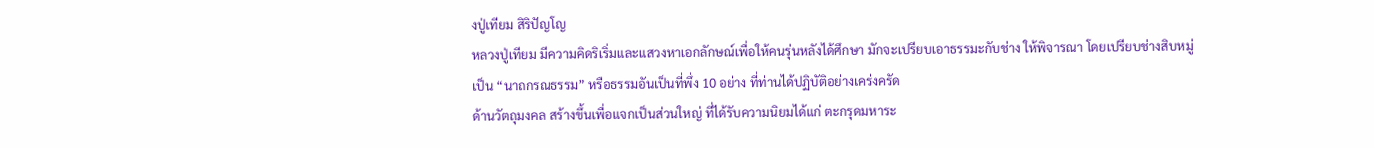งปู่เทียม สิริปัญโญ
หลวงปู่เทียม มีความคิดริเริ่มและแสวงหาเอกลักษณ์เพื่อให้คนรุ่นหลังได้ศึกษา มักจะเปรียบเอาธรรมะกับช่าง ให้พิจารณา โดยเปรียบช่างสิบหมู่เป็น “นาถกรณธรรม” หรือธรรมอันเป็นที่พึ่ง 10 อย่าง ที่ท่านได้ปฏิบัติอย่างเคร่งครัด
ด้านวัตถุมงคล สร้างขึ้นเพื่อแจกเป็นส่วนใหญ่ ที่ได้รับความนิยมได้แก่ ตะกรุดมหาระ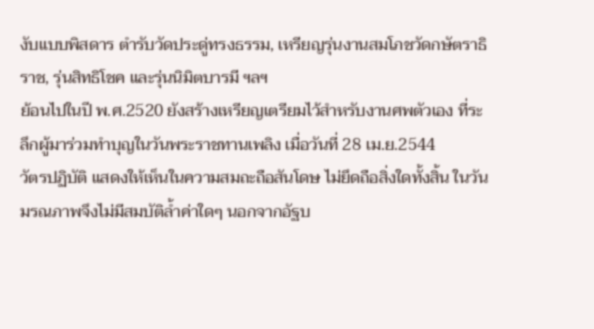งับแบบพิสดาร ตำรับวัดประดู่ทรงธรรม, เหรียญรุ่นงานสมโภชวัดกษัตราธิราช, รุ่นสิทธิโชค และรุ่นนิมิตบารมี ฯลฯ
ย้อนไปในปี พ.ศ.2520 ยังสร้างเหรียญเตรียมไว้สำหรับงานศพตัวเอง ที่ระลึกผู้มาร่วมทำบุญในวันพระราชทานเพลิง เมื่อวันที่ 28 เม.ย.2544
วัตรปฏิบัติ แสดงให้เห็นในความสมถะถือสันโดษ ไม่ยึดถือสิ่งใดทั้งสิ้น ในวันมรณภาพจึงไม่มีสมบัติล้ำค่าใดๆ นอกจากอัฐบ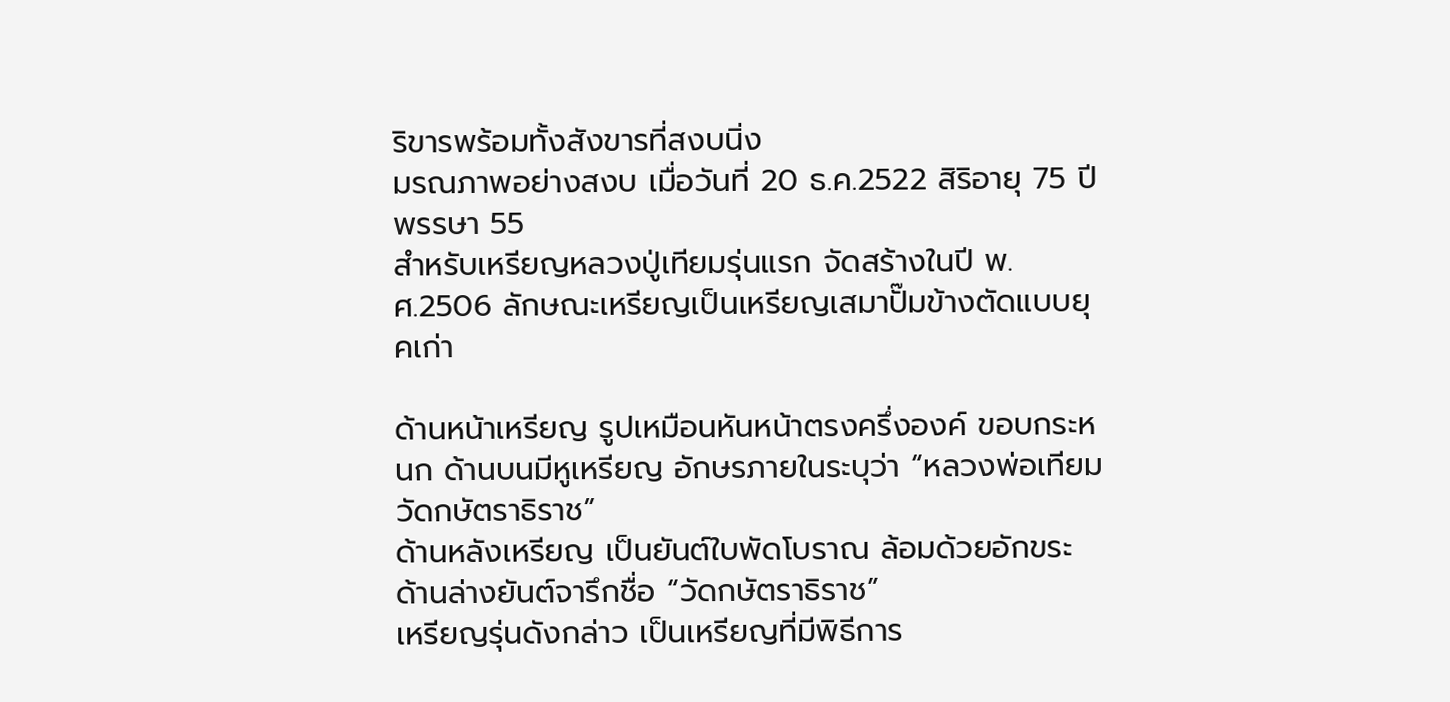ริขารพร้อมทั้งสังขารที่สงบนิ่ง
มรณภาพอย่างสงบ เมื่อวันที่ 20 ธ.ค.2522 สิริอายุ 75 ปี พรรษา 55
สำหรับเหรียญหลวงปู่เทียมรุ่นแรก จัดสร้างในปี พ.ศ.2506 ลักษณะเหรียญเป็นเหรียญเสมาปั๊มข้างตัดแบบยุคเก่า

ด้านหน้าเหรียญ รูปเหมือนหันหน้าตรงครึ่งองค์ ขอบกระหนก ด้านบนมีหูเหรียญ อักษรภายในระบุว่า “หลวงพ่อเทียม วัดกษัตราธิราช”
ด้านหลังเหรียญ เป็นยันต์ใบพัดโบราณ ล้อมด้วยอักขระ ด้านล่างยันต์จารึกชื่อ “วัดกษัตราธิราช”
เหรียญรุ่นดังกล่าว เป็นเหรียญที่มีพิธีการ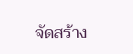จัดสร้าง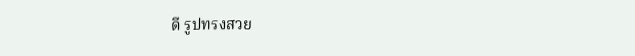ดี รูปทรงสวย